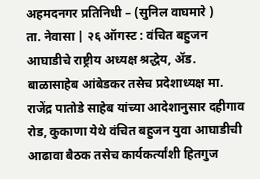अहमदनगर प्रतिनिधी – (सुनिल वाघमारे )
ता. नेवासा | २६ ऑगस्ट : वंचित बहुजन आघाडीचे राष्ट्रीय अध्यक्ष श्रद्धेय, ॲड. बाळासाहेब आंबेडकर तसेच प्रदेशाध्यक्ष मा. राजेंद्र पातोडे साहेब यांच्या आदेशानुसार दहीगाव रोड, कुकाणा येथे वंचित बहुजन युवा आघाडीची आढावा बैठक तसेच कार्यकर्त्यांशी हितगुज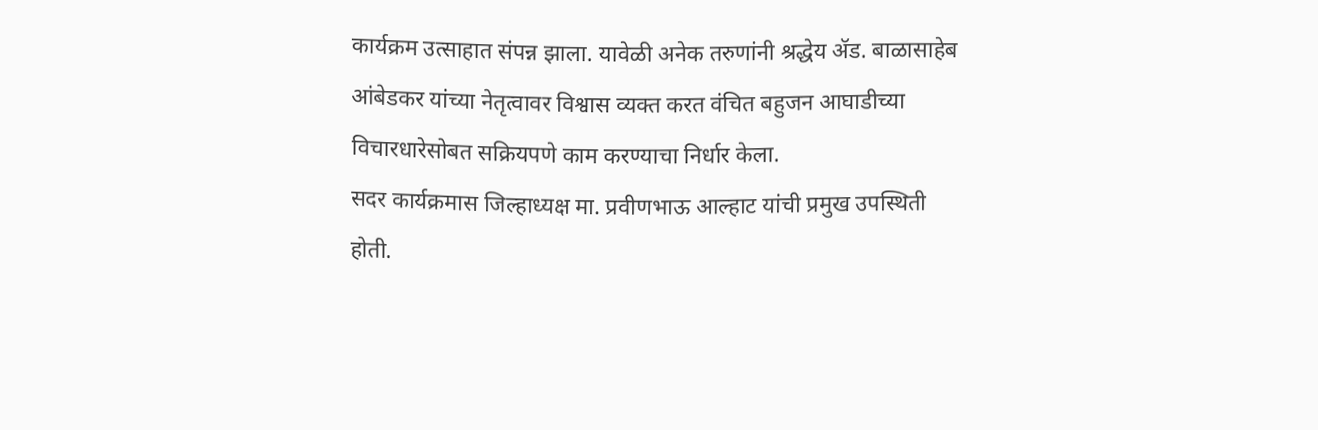कार्यक्रम उत्साहात संपन्न झाला. यावेळी अनेक तरुणांनी श्रद्धेय ॲड. बाळासाहेब आंबेडकर यांच्या नेतृत्वावर विश्वास व्यक्त करत वंचित बहुजन आघाडीच्या विचारधारेसोबत सक्रियपणे काम करण्याचा निर्धार केला.
सदर कार्यक्रमास जिल्हाध्यक्ष मा. प्रवीणभाऊ आल्हाट यांची प्रमुख उपस्थिती होती.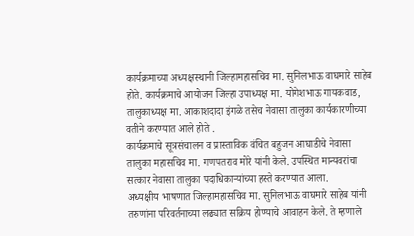कार्यक्रमाच्या अध्यक्षस्थानी जिल्हामहासचिव मा. सुनिलभाऊ वाघमारे साहेब होते. कार्यक्रमाचे आयोजन जिल्हा उपाध्यक्ष मा. योगेशभाऊ गायकवाड, तालुकाध्यक्ष मा. आकाशदादा इंगळे तसेच नेवासा तालुका कार्यकारणीच्या वतीने करण्यात आले होते .
कार्यक्रमाचे सूत्रसंचालन व प्रास्ताविक वंचित बहुजन आघाडीचे नेवासा तालुका महासचिव मा. गणपतराव मोरे यांनी केले. उपस्थित मान्यवरांचा सत्कार नेवासा तालुका पदाधिकाऱ्यांच्या हस्ते करण्यात आला.
अध्यक्षीय भाषणात जिल्हामहासचिव मा. सुनिलभाऊ वाघमारे साहेब यांनी तरुणांना परिवर्तनाच्या लढ्यात सक्रिय होण्याचे आवाहन केले. ते म्हणाले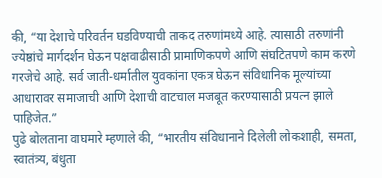की, “या देशाचे परिवर्तन घडविण्याची ताकद तरुणांमध्ये आहे. त्यासाठी तरुणांनी ज्येष्ठांचे मार्गदर्शन घेऊन पक्षवाढीसाठी प्रामाणिकपणे आणि संघटितपणे काम करणे गरजेचे आहे. सर्व जाती-धर्मातील युवकांना एकत्र घेऊन संविधानिक मूल्यांच्या आधारावर समाजाची आणि देशाची वाटचाल मजबूत करण्यासाठी प्रयत्न झाले पाहिजेत.”
पुढे बोलताना वाघमारे म्हणाले की, “भारतीय संविधानाने दिलेली लोकशाही, समता, स्वातंत्र्य, बंधुता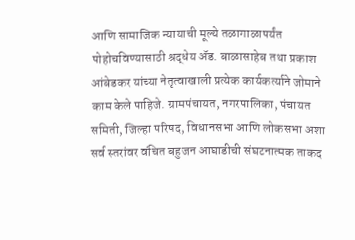आणि सामाजिक न्यायाची मूल्ये तळागाळापर्यंत पोहोचविण्यासाठी श्रद्धेय ॲड. बाळासाहेब तथा प्रकाश आंबेडकर यांच्या नेतृत्वाखाली प्रत्येक कार्यकर्त्याने जोमाने काम केले पाहिजे. ग्रामपंचायत, नगरपालिका, पंचायत समिती, जिल्हा परिषद, विधानसभा आणि लोकसभा अशा सर्व स्तरांवर वंचित बहुजन आघाडीची संघटनात्मक ताकद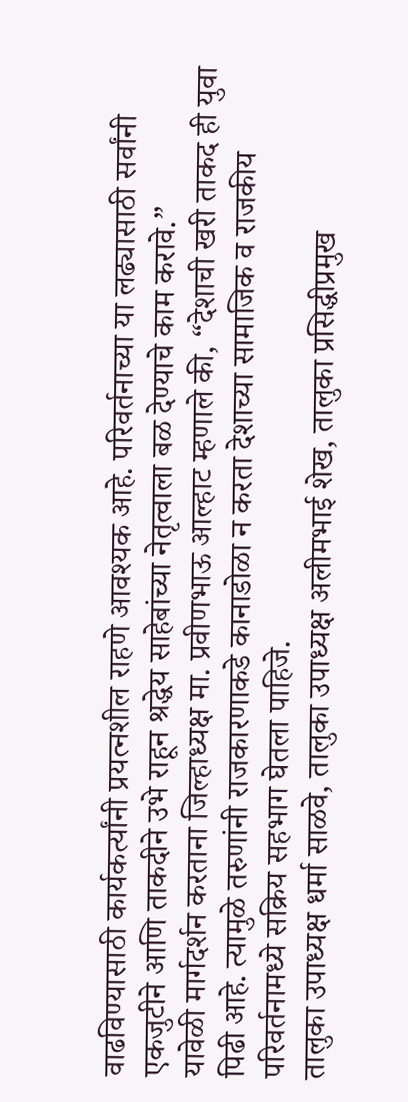वाढविण्यासाठी कार्यकर्त्यांनी प्रयत्नशील राहणे आवश्यक आहे. परिवर्तनाच्या या लढ्यासाठी सर्वांनी एकजुटीने आणि ताकदीने उभे राहून श्रद्धेय साहेबांच्या नेतृत्वाला बळ देण्याचे काम करावे.”
यावेळी मार्गदर्शन करताना जिल्हाध्यक्ष मा. प्रवीणभाऊ आल्हाट म्हणाले की, “देशाची खरी ताकद ही युवा पिढी आहे. त्यामुळे तरुणांनी राजकारणाकडे कानाडोळा न करता देशाच्या सामाजिक व राजकीय परिवर्तनामध्ये सक्रिय सहभाग घेतला पाहिजे.
तालुका उपाध्यक्ष धर्मा साळवे, तालुका उपाध्यक्ष अलीमभाई शेख, तालुका प्रसिद्धीप्रमुख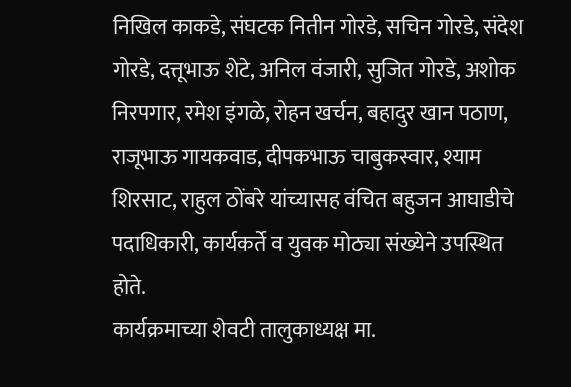निखिल काकडे, संघटक नितीन गोरडे, सचिन गोरडे, संदेश गोरडे, दत्तूभाऊ शेटे, अनिल वंजारी, सुजित गोरडे, अशोक निरपगार, रमेश इंगळे, रोहन खर्चन, बहादुर खान पठाण, राजूभाऊ गायकवाड, दीपकभाऊ चाबुकस्वार, श्याम शिरसाट, राहुल ठोंबरे यांच्यासह वंचित बहुजन आघाडीचे पदाधिकारी, कार्यकर्ते व युवक मोठ्या संख्येने उपस्थित होते.
कार्यक्रमाच्या शेवटी तालुकाध्यक्ष मा.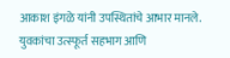आकाश इंगळे यांनी उपस्थितांचे आभार मानले. युवकांचा उत्स्फूर्त सहभाग आणि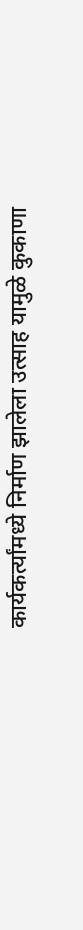कार्यकर्त्यांमध्ये निर्माण झालेला उत्साह यामुळे कुकाणा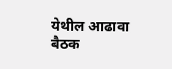येथील आढावा बैठक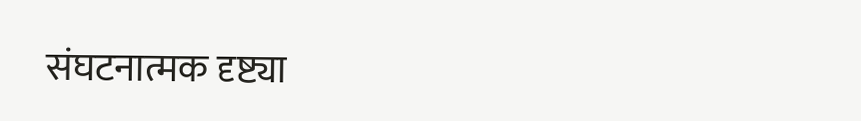संघटनात्मक दृष्ट्या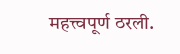महत्त्वपूर्ण ठरली.